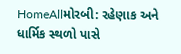HomeAllમોરબી: રહેણાક અને ધાર્મિક સ્થળો પાસે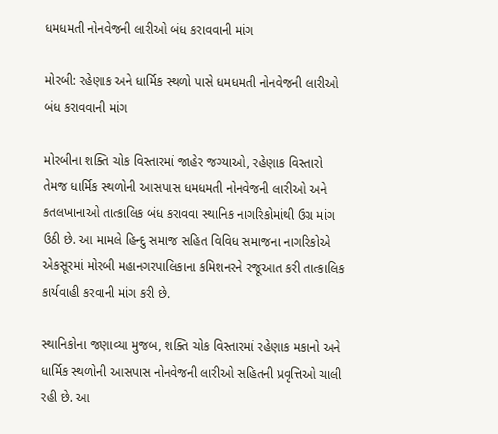ધમધમતી નોનવેજની લારીઓ બંધ કરાવવાની માંગ

મોરબી: રહેણાક અને ધાર્મિક સ્થળો પાસે ધમધમતી નોનવેજની લારીઓ બંધ કરાવવાની માંગ

મોરબીના શક્તિ ચોક વિસ્તારમાં જાહેર જગ્યાઓ, રહેણાક વિસ્તારો તેમજ ધાર્મિક સ્થળોની આસપાસ ધમધમતી નોનવેજની લારીઓ અને કતલખાનાઓ તાત્કાલિક બંધ કરાવવા સ્થાનિક નાગરિકોમાંથી ઉગ્ર માંગ ઉઠી છે. આ મામલે હિન્દુ સમાજ સહિત વિવિધ સમાજના નાગરિકોએ એકસૂરમાં મોરબી મહાનગરપાલિકાના કમિશનરને રજૂઆત કરી તાત્કાલિક કાર્યવાહી કરવાની માંગ કરી છે.

સ્થાનિકોના જણાવ્યા મુજબ, શક્તિ ચોક વિસ્તારમાં રહેણાક મકાનો અને ધાર્મિક સ્થળોની આસપાસ નોનવેજની લારીઓ સહિતની પ્રવૃત્તિઓ ચાલી રહી છે. આ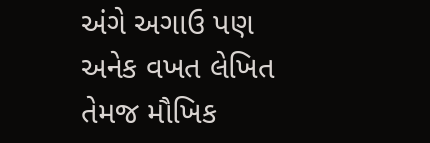અંગે અગાઉ પણ અનેક વખત લેખિત તેમજ મૌખિક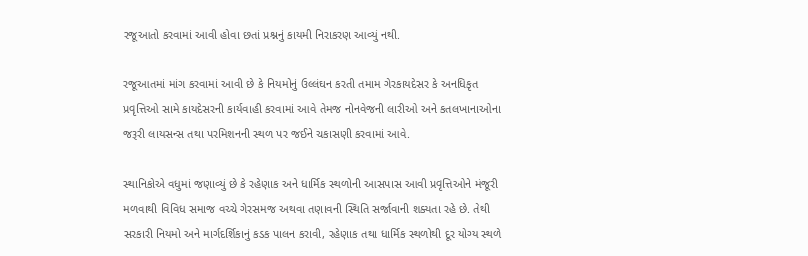રજૂઆતો કરવામાં આવી હોવા છતાં પ્રશ્નનું કાયમી નિરાકરણ આવ્યું નથી.

રજૂઆતમાં માંગ કરવામાં આવી છે કે નિયમોનું ઉલ્લંઘન કરતી તમામ ગેરકાયદેસર કે અનધિકૃત પ્રવૃત્તિઓ સામે કાયદેસરની કાર્યવાહી કરવામાં આવે તેમજ નોનવેજની લારીઓ અને કતલખાનાઓના જરૂરી લાયસન્સ તથા પરમિશનની સ્થળ પર જઈને ચકાસણી કરવામાં આવે.

સ્થાનિકોએ વધુમાં જણાવ્યું છે કે રહેણાક અને ધાર્મિક સ્થળોની આસપાસ આવી પ્રવૃત્તિઓને મંજૂરી મળવાથી વિવિધ સમાજ વચ્ચે ગેરસમજ અથવા તણાવની સ્થિતિ સર્જાવાની શક્યતા રહે છે. તેથી સરકારી નિયમો અને માર્ગદર્શિકાનું કડક પાલન કરાવી, રહેણાક તથા ધાર્મિક સ્થળોથી દૂર યોગ્ય સ્થળે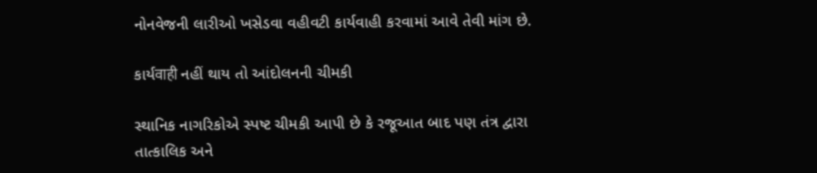નોનવેજની લારીઓ ખસેડવા વહીવટી કાર્યવાહી કરવામાં આવે તેવી માંગ છે.

કાર્યवाही નહીં થાય તો આંદોલનની ચીમકી

સ્થાનિક નાગરિકોએ સ્પષ્ટ ચીમકી આપી છે કે રજૂઆત બાદ પણ તંત્ર દ્વારા તાત્કાલિક અને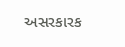અસરકારક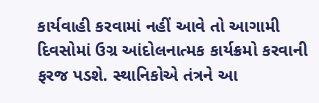કાર્યવાહી કરવામાં નહીં આવે તો આગામી દિવસોમાં ઉગ્ર આંદોલનાત્મક કાર્યક્રમો કરવાની ફરજ પડશે. સ્થાનિકોએ તંત્રને આ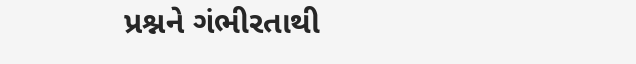પ્રશ્નને ગંભીરતાથી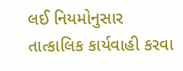લઈ નિયમોનુસાર તાત્કાલિક કાર્યવાહી કરવા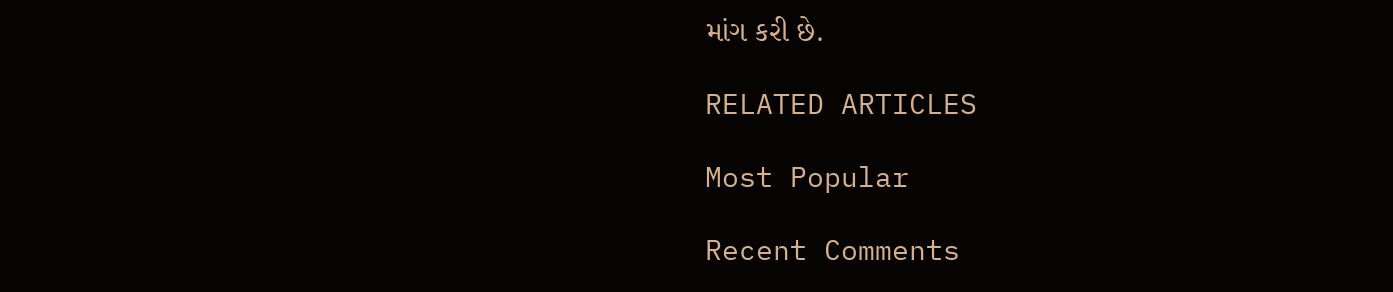માંગ કરી છે.

RELATED ARTICLES

Most Popular

Recent Comments